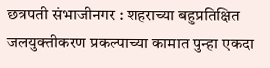छत्रपती संभाजीनगर : शहराच्या बहुप्रतिक्षित जलयुक्तीकरण प्रकल्पाच्या कामात पुन्हा एकदा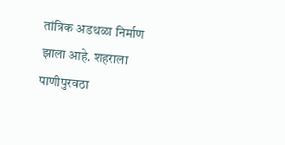तांत्रिक अडथळा निर्माण झाला आहे. शहराला पाणीपुरवठा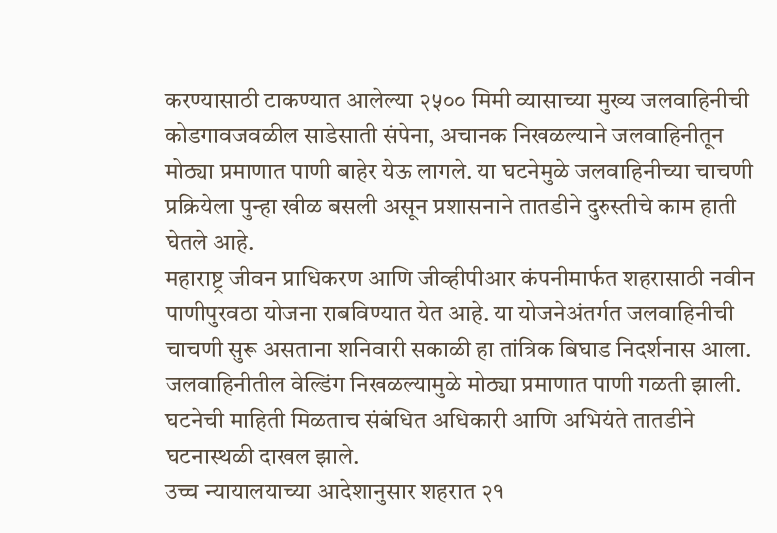करण्यासाठी टाकण्यात आलेल्या २५०० मिमी व्यासाच्या मुख्य जलवाहिनीची कोडगावजवळील साडेसाती संपेना, अचानक निखळल्याने जलवाहिनीतून मोठ्या प्रमाणात पाणी बाहेर येऊ लागले. या घटनेमुळे जलवाहिनीच्या चाचणी प्रक्रियेला पुन्हा खीळ बसली असून प्रशासनाने तातडीने दुरुस्तीचे काम हाती घेतले आहे.
महाराष्ट्र जीवन प्राधिकरण आणि जीव्हीपीआर कंपनीमार्फत शहरासाठी नवीन पाणीपुरवठा योजना राबविण्यात येत आहे. या योजनेअंतर्गत जलवाहिनीची चाचणी सुरू असताना शनिवारी सकाळी हा तांत्रिक बिघाड निदर्शनास आला. जलवाहिनीतील वेल्डिंग निखळल्यामुळे मोठ्या प्रमाणात पाणी गळती झाली. घटनेची माहिती मिळताच संबंधित अधिकारी आणि अभियंते तातडीने घटनास्थळी दाखल झाले.
उच्च न्यायालयाच्या आदेशानुसार शहरात २१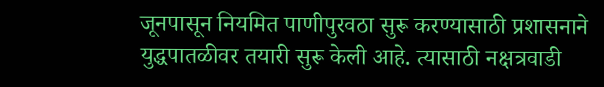जूनपासून नियमित पाणीपुरवठा सुरू करण्यासाठी प्रशासनाने युद्धपातळीवर तयारी सुरू केली आहे. त्यासाठी नक्षत्रवाडी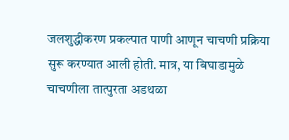जलशुद्धीकरण प्रकल्पात पाणी आणून चाचणी प्रक्रिया सुरू करण्यात आली होती. मात्र, या बिघाडामुळे चाचणीला तात्पुरता अडथळा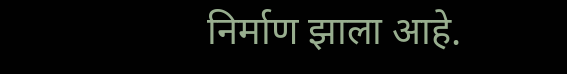निर्माण झाला आहे.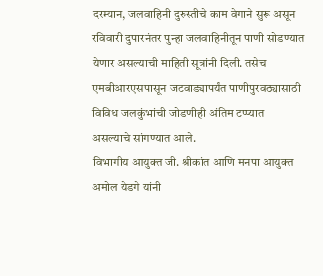दरम्यान, जलवाहिनी दुरुस्तीचे काम वेगाने सुरू असून रविवारी दुपारनंतर पुन्हा जलवाहिनीतून पाणी सोडण्यात येणार असल्याची माहिती सूत्रांनी दिली. तसेच एमबीआरएसपासून जटवाड्यापर्यंत पाणीपुरवठ्यासाठी विविध जलकुंभांची जोडणीही अंतिम टप्प्यात असल्याचे सांगण्यात आले.
विभागीय आयुक्त जी. श्रीकांत आणि मनपा आयुक्त अमोल येडगे यांनी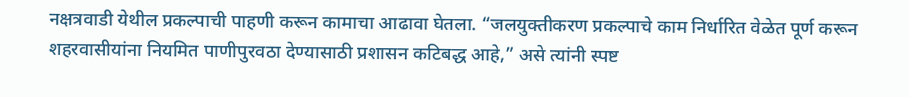नक्षत्रवाडी येथील प्रकल्पाची पाहणी करून कामाचा आढावा घेतला. “जलयुक्तीकरण प्रकल्पाचे काम निर्धारित वेळेत पूर्ण करून शहरवासीयांना नियमित पाणीपुरवठा देण्यासाठी प्रशासन कटिबद्ध आहे,” असे त्यांनी स्पष्ट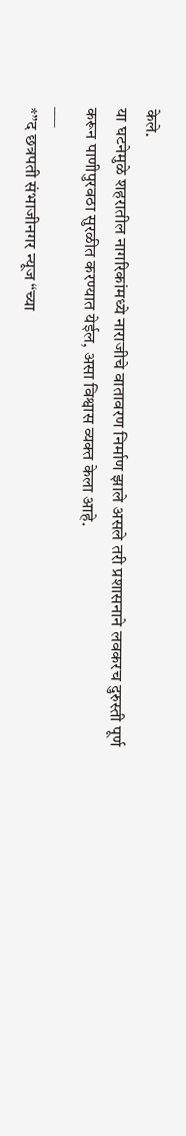केले.
या घटनेमुळे शहरातील नागरिकांमध्ये नाराजीचे वातावरण निर्माण झाले असले तरी प्रशासनाने लवकरच दुरुस्ती पूर्ण करून पाणीपुरवठा सुरळीत करण्यात येईल, असा विश्वास व्यक्त केला आहे.
___
*”द छत्रपती संभाजीनगर न्यूज “च्या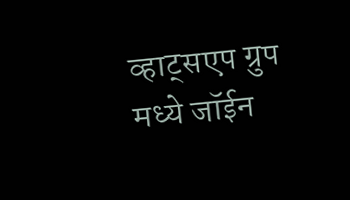व्हाट्सएप ग्रुप मध्ये जॉईन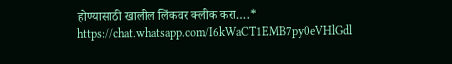होण्यासाठी खालील लिंकवर क्लीक करा….*
https://chat.whatsapp.com/I6kWaCT1EMB7py0eVHlGdl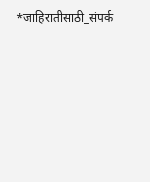*जाहिरातीसाठी_संपर्क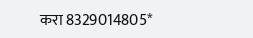करा 8329014805*